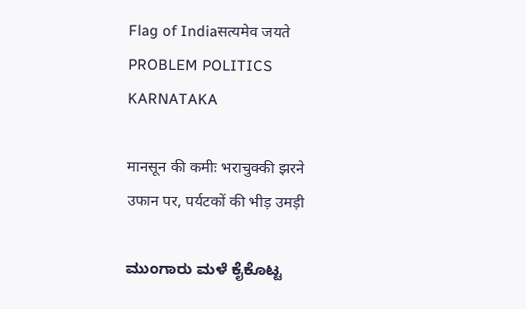Flag of Indiaसत्यमेव जयते
PROBLEM POLITICS KARNATAKA

मानसून की कमीः भराचुक्की झरने उफान पर, पर्यटकों की भीड़ उमड़ी

ಮುಂಗಾರು ಮಳೆ ಕೈಕೊಟ್ಟ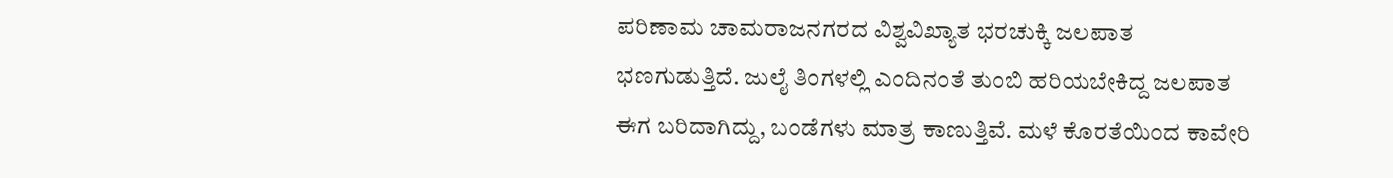ಪರಿಣಾಮ ಚಾಮರಾಜನಗರದ ವಿಶ್ವವಿಖ್ಯಾತ ಭರಚುಕ್ಕಿ ಜಲಪಾತ ಭಣಗುಡುತ್ತಿದೆ. ಜುಲೈ ತಿಂಗಳಲ್ಲಿ ಎಂದಿನಂತೆ ತುಂಬಿ ಹರಿಯಬೇಕಿದ್ದ ಜಲಪಾತ ಈಗ ಬರಿದಾಗಿದ್ದು, ಬಂಡೆಗಳು ಮಾತ್ರ ಕಾಣುತ್ತಿವೆ. ಮಳೆ ಕೊರತೆಯಿಂದ ಕಾವೇರಿ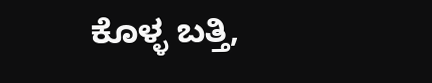ಕೊಳ್ಳ ಬತ್ತಿ,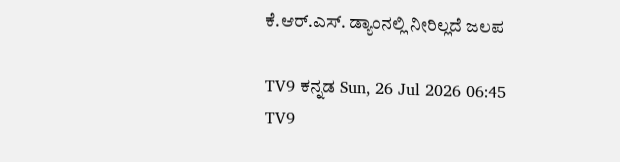ಕೆ.ಆರ್.ಎಸ್. ಡ್ಯಾಂನಲ್ಲಿ ನೀರಿಲ್ಲದೆ ಜಲಪ

TV9 ಕನ್ನಡ Sun, 26 Jul 2026 06:45
TV9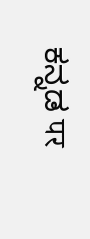ಕನ್ನಡ पर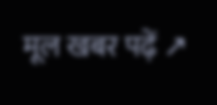मूल खबर पढ़ें ↗